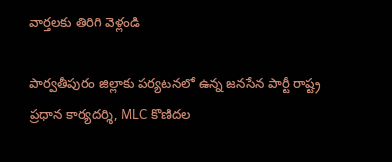వార్తలకు తిరిగి వెళ్లండి

పార్వతీపురం జిల్లాకు పర్యటనలో ఉన్న జనసేన పార్టీ రాష్ట్ర ప్రధాన కార్యదర్శి, MLC కొణిదల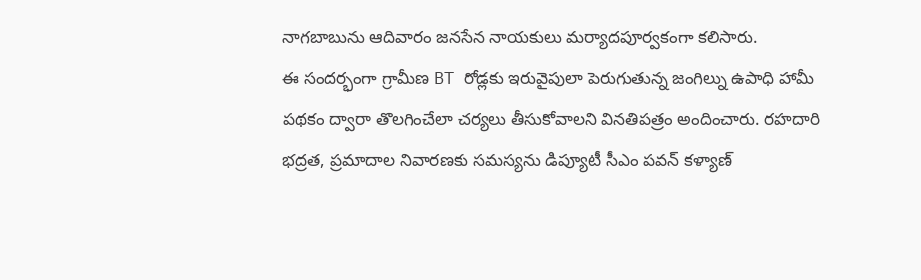నాగబాబును ఆదివారం జనసేన నాయకులు మర్యాదపూర్వకంగా కలిసారు.
ఈ సందర్భంగా గ్రామీణ BT రోడ్లకు ఇరువైపులా పెరుగుతున్న జంగిల్ను ఉపాధి హామీ పథకం ద్వారా తొలగించేలా చర్యలు తీసుకోవాలని వినతిపత్రం అందించారు. రహదారి భద్రత, ప్రమాదాల నివారణకు సమస్యను డిప్యూటీ సీఎం పవన్ కళ్యాణ్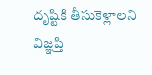దృష్టికి తీసుకెళ్లాలని విజ్ఞప్తి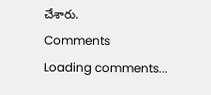చేశారు.
Comments
Loading comments...